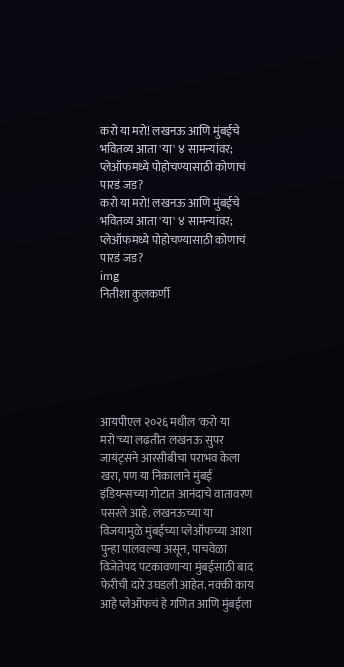करो या मरो! लखनऊ आणि मुंबईचे भवितव्य आता 'या' ४ सामन्यांवर; प्लेऑफमध्ये पोहोचण्यासाठी कोणाचं पारडं जड?
करो या मरो! लखनऊ आणि मुंबईचे भवितव्य आता 'या' ४ सामन्यांवर; प्लेऑफमध्ये पोहोचण्यासाठी कोणाचं पारडं जड?
img
नितीशा कुलकर्णी






आयपीएल २०२६ मधील 'करो या मरो'च्या लढतीत लखनऊ सुपर जायंट्सने आरसीबीचा पराभव केला खरा, पण या निकालाने मुंबई इंडियन्सच्या गोटात आनंदाचे वातावरण पसरले आहे. लखनऊच्या या विजयामुळे मुंबईच्या प्लेऑफच्या आशा पुन्हा पालवल्या असून, पाचवेळा विजेतेपद पटकावणाऱ्या मुंबईसाठी बाद फेरीची दारे उघडली आहेत. नक्की काय आहे प्लेऑफचं हे गणित आणि मुंबईला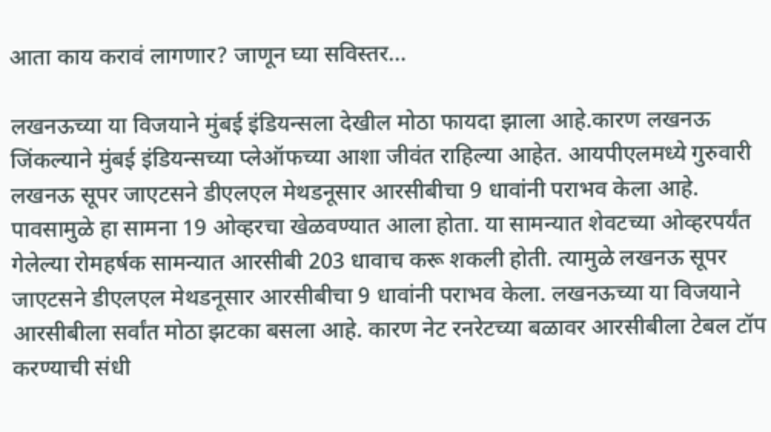आता काय करावं लागणार? जाणून घ्या सविस्तर...

लखनऊच्या या विजयाने मुंबई इंडियन्सला देखील मोठा फायदा झाला आहे.कारण लखनऊ जिंकल्याने मुंबई इंडियन्सच्या प्लेऑफच्या आशा जीवंत राहिल्या आहेत. आयपीएलमध्ये गुरुवारी लखनऊ सूपर जाएटसने डीएलएल मेथडनूसार आरसीबीचा 9 धावांनी पराभव केला आहे. पावसामुळे हा सामना 19 ओव्हरचा खेळवण्यात आला होता. या सामन्यात शेवटच्या ओव्हरपर्यंत गेलेल्या रोमहर्षक सामन्यात आरसीबी 203 धावाच करू शकली होती. त्यामुळे लखनऊ सूपर जाएटसने डीएलएल मेथडनूसार आरसीबीचा 9 धावांनी पराभव केला. लखनऊच्या या विजयाने आरसीबीला सर्वांत मोठा झटका बसला आहे. कारण नेट रनरेटच्या बळावर आरसीबीला टेबल टॉप करण्याची संधी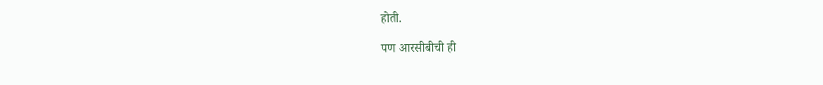होती.

पण आरसीबीची ही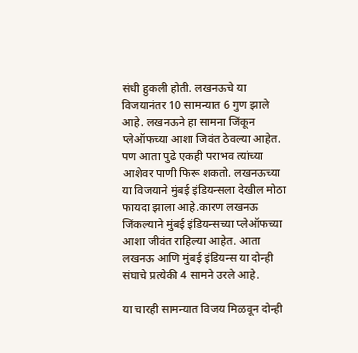संधी हुकली होती. लखनऊचे या विजयानंतर 10 सामन्यात 6 गुण झाले आहे. लखनऊने हा सामना जिंकून प्लेऑफच्या आशा जिवंत ठेवल्या आहेत. पण आता पुढे एकही पराभव त्यांच्या आशेवर पाणी फिरू शकतो. लखनऊच्या या विजयाने मुंबई इंडियन्सला देखील मोठा फायदा झाला आहे.कारण लखनऊ जिंकल्याने मुंबई इंडियन्सच्या प्लेऑफच्या आशा जीवंत राहिल्या आहेत. आता लखनऊ आणि मुंबई इंडियन्स या दोन्ही संघाचे प्रत्येकी 4 सामने उरले आहे.

या चारही सामन्यात विजय मिळवून दोन्ही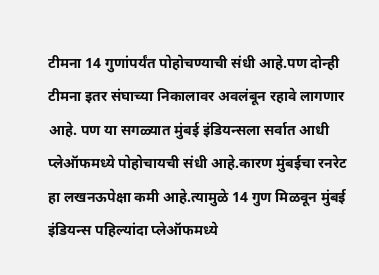टीमना 14 गुणांपर्यंत पोहोचण्याची संधी आहे.पण दोन्ही टीमना इतर संघाच्या निकालावर अवलंबून रहावे लागणार आहे. पण या सगळ्यात मुंबई इंडियन्सला सर्वात आधी प्लेऑफमध्ये पोहोचायची संधी आहे.कारण मुंबईचा रनरेट हा लखनऊपेक्षा कमी आहे.त्यामुळे 14 गुण मिळवून मुंबई इंडियन्स पहिल्यांदा प्लेऑफमध्ये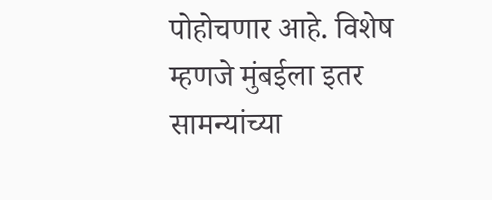पोहोचणार आहे. विशेष म्हणजे मुंबईला इतर सामन्यांच्या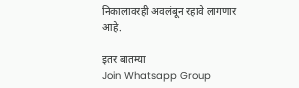निकालावरही अवलंबून रहावे लागणार आहे.

इतर बातम्या
Join Whatsapp Group